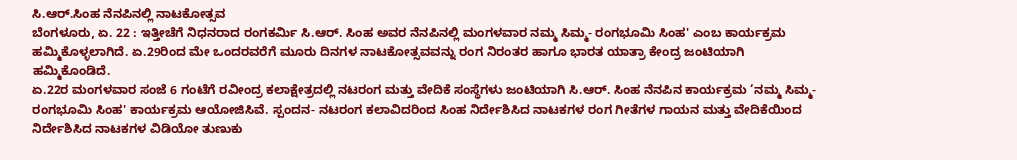ಸಿ.ಆರ್.ಸಿಂಹ ನೆನಪಿನಲ್ಲಿ ನಾಟಕೋತ್ಸವ
ಬೆಂಗಳೂರು, ಏ. 22 : ಇತ್ತೀಚೆಗೆ ನಿಧನರಾದ ರಂಗಕರ್ಮಿ ಸಿ.ಆರ್. ಸಿಂಹ ಅವರ ನೆನಪಿನಲ್ಲಿ ಮಂಗಳವಾರ ನಮ್ಮ ಸಿಮ್ಮ- ರಂಗಭೂಮಿ ಸಿಂಹ' ಎಂಬ ಕಾರ್ಯಕ್ರಮ ಹಮ್ಮಿಕೊಳ್ಳಲಾಗಿದೆ. ಏ.29ರಿಂದ ಮೇ ಒಂದರವರೆಗೆ ಮೂರು ದಿನಗಳ ನಾಟಕೋತ್ಸವವನ್ನು ರಂಗ ನಿರಂತರ ಹಾಗೂ ಭಾರತ ಯಾತ್ರಾ ಕೇಂದ್ರ ಜಂಟಿಯಾಗಿ ಹಮ್ಮಿಕೊಂಡಿದೆ.
ಏ.22ರ ಮಂಗಳವಾರ ಸಂಜೆ 6 ಗಂಟೆಗೆ ರವೀಂದ್ರ ಕಲಾಕ್ಷೇತ್ರದಲ್ಲಿ ನಟರಂಗ ಮತ್ತು ವೇದಿಕೆ ಸಂಸ್ಥೆಗಳು ಜಂಟಿಯಾಗಿ ಸಿ.ಆರ್. ಸಿಂಹ ನೆನಪಿನ ಕಾರ್ಯಕ್ರಮ ‘ನಮ್ಮ ಸಿಮ್ಮ- ರಂಗಭೂಮಿ ಸಿಂಹ' ಕಾರ್ಯಕ್ರಮ ಆಯೋಜಿಸಿವೆ. ಸ್ಪಂದನ- ನಟರಂಗ ಕಲಾವಿದರಿಂದ ಸಿಂಹ ನಿರ್ದೇಶಿಸಿದ ನಾಟಕಗಳ ರಂಗ ಗೀತೆಗಳ ಗಾಯನ ಮತ್ತು ವೇದಿಕೆಯಿಂದ ನಿರ್ದೇಶಿಸಿದ ನಾಟಕಗಳ ವಿಡಿಯೋ ತುಣುಕು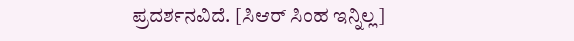ಪ್ರದರ್ಶನವಿದೆ. [ಸಿಆರ್ ಸಿಂಹ ಇನ್ನಿಲ್ಲ]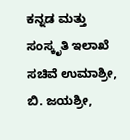ಕನ್ನಡ ಮತ್ತು ಸಂಸ್ಕೃತಿ ಇಲಾಖೆ ಸಚಿವೆ ಉಮಾಶ್ರೀ, ಬಿ. ಜಯಶ್ರೀ,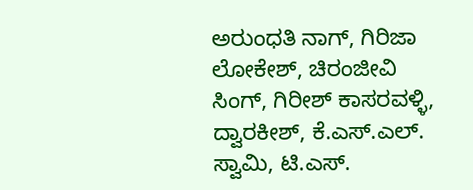ಅರುಂಧತಿ ನಾಗ್, ಗಿರಿಜಾ ಲೋಕೇಶ್, ಚಿರಂಜೀವಿ ಸಿಂಗ್, ಗಿರೀಶ್ ಕಾಸರವಳ್ಳಿ, ದ್ವಾರಕೀಶ್, ಕೆ.ಎಸ್.ಎಲ್. ಸ್ವಾಮಿ, ಟಿ.ಎಸ್.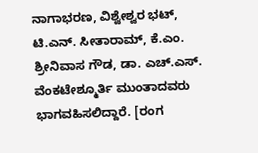ನಾಗಾಭರಣ, ವಿಶ್ವೇಶ್ವರ ಭಟ್, ಟಿ.ಎನ್. ಸೀತಾರಾಮ್, ಕೆ.ಎಂ. ಶ್ರೀನಿವಾಸ ಗೌಡ, ಡಾ. ಎಚ್.ಎಸ್. ವೆಂಕಟೇಶ್ಮೂರ್ತಿ ಮುಂತಾದವರು ಭಾಗವಹಿಸಲಿದ್ದಾರೆ. [ರಂಗ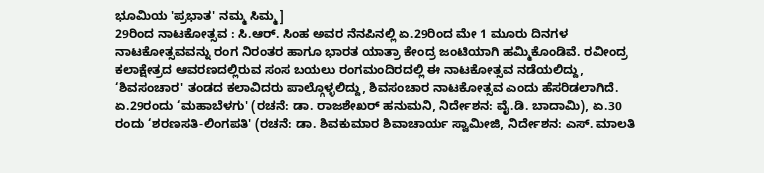ಭೂಮಿಯ 'ಪ್ರಭಾತ' ನಮ್ಮ ಸಿಮ್ಮ]
29ರಿಂದ ನಾಟಕೋತ್ಸವ : ಸಿ.ಆರ್. ಸಿಂಹ ಅವರ ನೆನಪಿನಲ್ಲಿ ಏ.29ರಿಂದ ಮೇ 1 ಮೂರು ದಿನಗಳ ನಾಟಕೋತ್ಸವವನ್ನು ರಂಗ ನಿರಂತರ ಹಾಗೂ ಭಾರತ ಯಾತ್ರಾ ಕೇಂದ್ರ ಜಂಟಿಯಾಗಿ ಹಮ್ಮಿಕೊಂಡಿವೆ. ರವೀಂದ್ರ ಕಲಾಕ್ಷೇತ್ರದ ಆವರಣದಲ್ಲಿರುವ ಸಂಸ ಬಯಲು ರಂಗಮಂದಿರದಲ್ಲಿ ಈ ನಾಟಕೋತ್ಸವ ನಡೆಯಲಿದ್ದು, ‘ಶಿವಸಂಚಾರ' ತಂಡದ ಕಲಾವಿದರು ಪಾಲ್ಗೊಳ್ಳಲಿದ್ದು, ಶಿವಸಂಚಾರ ನಾಟಕೋತ್ಸವ ಎಂದು ಹೆಸರಿಡಲಾಗಿದೆ.
ಏ.29ರಂದು ‘ಮಹಾಬೆಳಗು' (ರಚನೆ: ಡಾ. ರಾಜಶೇಖರ್ ಹನುಮನಿ, ನಿರ್ದೇಶನ: ವೈ.ಡಿ. ಬಾದಾಮಿ), ಏ.30 ರಂದು ‘ಶರಣಸತಿ-ಲಿಂಗಪತಿ' (ರಚನೆ: ಡಾ. ಶಿವಕುಮಾರ ಶಿವಾಚಾರ್ಯ ಸ್ವಾಮೀಜಿ, ನಿರ್ದೇಶನ: ಎಸ್. ಮಾಲತಿ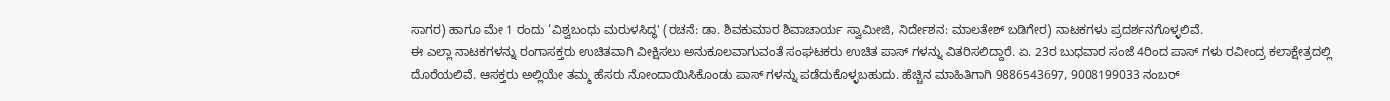ಸಾಗರ) ಹಾಗೂ ಮೇ 1 ರಂದು ‘ವಿಶ್ವಬಂಧು ಮರುಳಸಿದ್ಧ' (ರಚನೆ: ಡಾ. ಶಿವಕುಮಾರ ಶಿವಾಚಾರ್ಯ ಸ್ವಾಮೀಜಿ, ನಿರ್ದೇಶನ: ಮಾಲತೇಶ್ ಬಡಿಗೇರ) ನಾಟಕಗಳು ಪ್ರದರ್ಶನಗೊಳ್ಳಲಿವೆ.
ಈ ಎಲ್ಲಾ ನಾಟಕಗಳನ್ನು ರಂಗಾಸಕ್ತರು ಉಚಿತವಾಗಿ ವೀಕ್ಷಿಸಲು ಅನುಕೂಲವಾಗುವಂತೆ ಸಂಘಟಕರು ಉಚಿತ ಪಾಸ್ ಗಳನ್ನು ವಿತರಿಸಲಿದ್ದಾರೆ. ಏ. 23ರ ಬುಧವಾರ ಸಂಜೆ 4ರಿಂದ ಪಾಸ್ ಗಳು ರವೀಂದ್ರ ಕಲಾಕ್ಷೇತ್ರದಲ್ಲಿ ದೊರೆಯಲಿವೆ. ಆಸಕ್ತರು ಅಲ್ಲಿಯೇ ತಮ್ಮ ಹೆಸರು ನೋಂದಾಯಿಸಿಕೊಂಡು ಪಾಸ್ ಗಳನ್ನು ಪಡೆದುಕೊಳ್ಳಬಹುದು. ಹೆಚ್ಚಿನ ಮಾಹಿತಿಗಾಗಿ 9886543697, 9008199033 ನಂಬರ್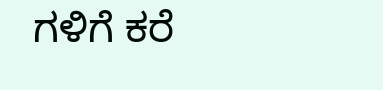ಗಳಿಗೆ ಕರೆ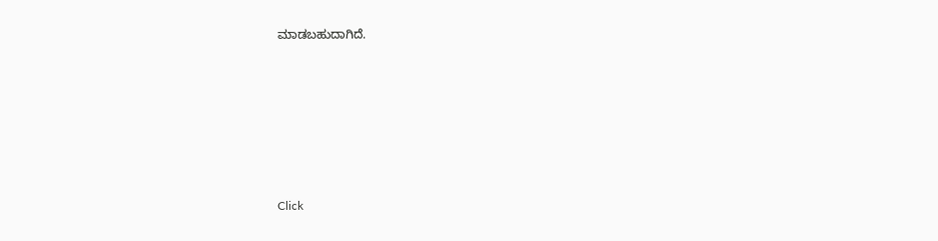ಮಾಡಬಹುದಾಗಿದೆ.












Click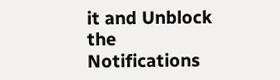it and Unblock the Notifications